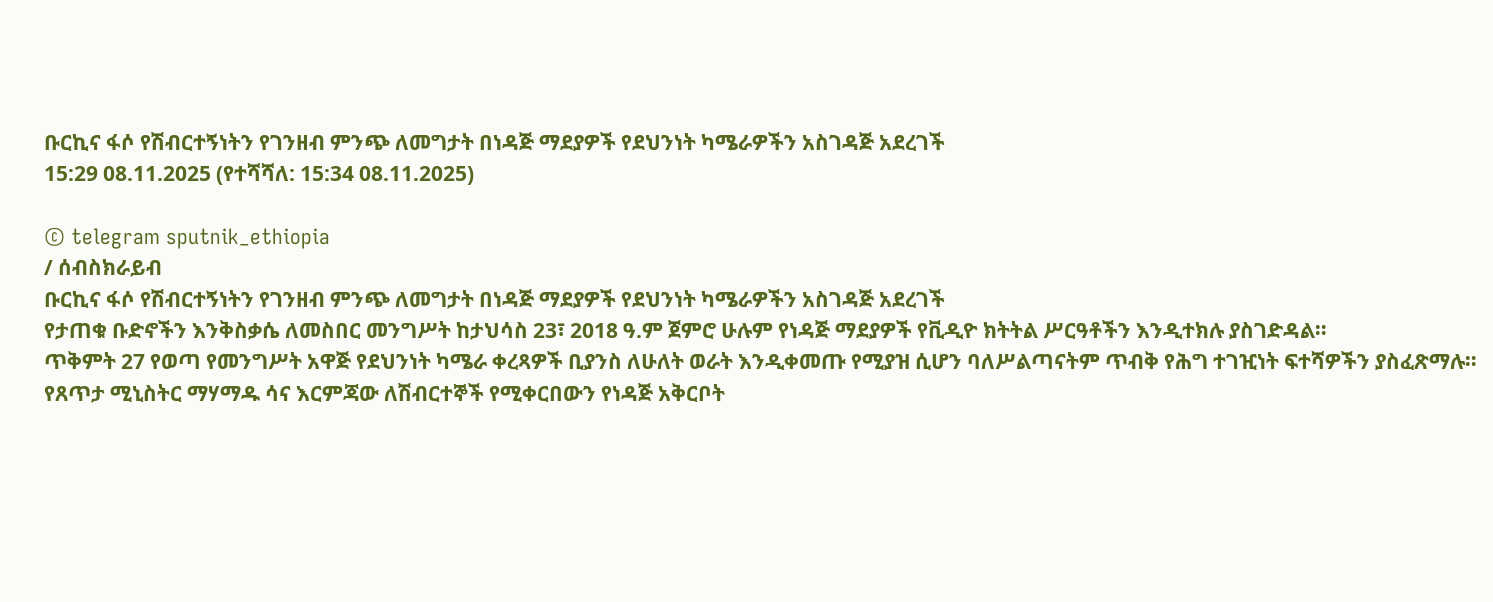ቡርኪና ፋሶ የሽብርተኝነትን የገንዘብ ምንጭ ለመግታት በነዳጅ ማደያዎች የደህንነት ካሜራዎችን አስገዳጅ አደረገች
15:29 08.11.2025 (የተሻሻለ: 15:34 08.11.2025)

© telegram sputnik_ethiopia
/ ሰብስክራይብ
ቡርኪና ፋሶ የሽብርተኝነትን የገንዘብ ምንጭ ለመግታት በነዳጅ ማደያዎች የደህንነት ካሜራዎችን አስገዳጅ አደረገች
የታጠቁ ቡድኖችን እንቅስቃሴ ለመስበር መንግሥት ከታህሳስ 23፣ 2018 ዓ.ም ጀምሮ ሁሉም የነዳጅ ማደያዎች የቪዲዮ ክትትል ሥርዓቶችን እንዲተክሉ ያስገድዳል።
ጥቅምት 27 የወጣ የመንግሥት አዋጅ የደህንነት ካሜራ ቀረጻዎች ቢያንስ ለሁለት ወራት እንዲቀመጡ የሚያዝ ሲሆን ባለሥልጣናትም ጥብቅ የሕግ ተገዢነት ፍተሻዎችን ያስፈጽማሉ።
የጸጥታ ሚኒስትር ማሃማዱ ሳና እርምጃው ለሽብርተኞች የሚቀርበውን የነዳጅ አቅርቦት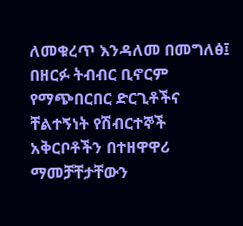ለመቁረጥ እንዳለመ በመግለፅ፤ በዘርፉ ትብብር ቢኖርም የማጭበርበር ድርጊቶችና ቸልተኝነት የሽብርተኞች አቅርቦቶችን በተዘዋዋሪ ማመቻቸታቸውን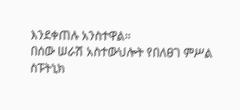እንደቀጠሉ አንስተዋል።
በሰው ሠራሽ አስተውህሎት የበለፀገ ምሥል
ስፑትኒክ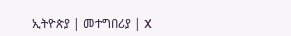ኢትዮጵያ | መተግበሪያ | X